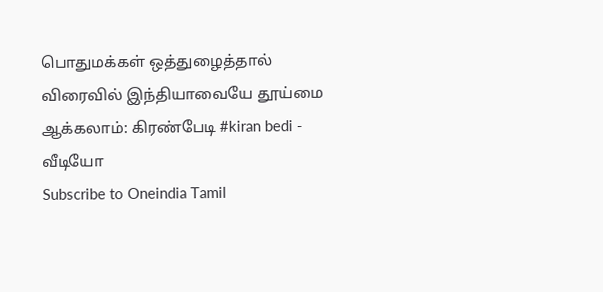பொதுமக்கள் ஒத்துழைத்தால் விரைவில் இந்தியாவையே தூய்மை ஆக்கலாம்: கிரண்பேடி #kiran bedi - வீடியோ
Subscribe to Oneindia Tamil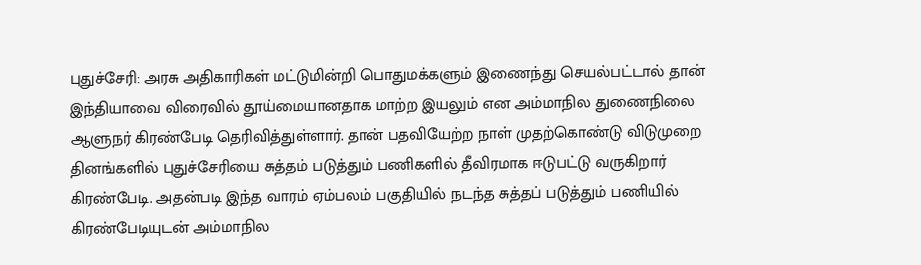புதுச்சேரி: அரசு அதிகாரிகள் மட்டுமின்றி பொதுமக்களும் இணைந்து செயல்பட்டால் தான் இந்தியாவை விரைவில் தூய்மையானதாக மாற்ற இயலும் என அம்மாநில துணைநிலை ஆளுநர் கிரண்பேடி தெரிவித்துள்ளார். தான் பதவியேற்ற நாள் முதற்கொண்டு விடுமுறை தினங்களில் புதுச்சேரியை சுத்தம் படுத்தும் பணிகளில் தீவிரமாக ஈடுபட்டு வருகிறார் கிரண்பேடி. அதன்படி இந்த வாரம் ஏம்பலம் பகுதியில் நடந்த சுத்தப் படுத்தும் பணியில் கிரண்பேடியுடன் அம்மாநில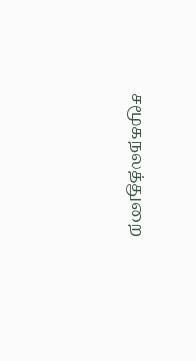சமூகநலத்துறை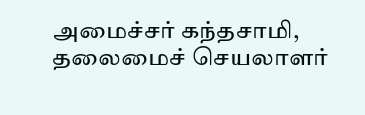அமைச்சர் கந்தசாமி, தலைமைச் செயலாளர்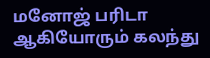மனோஜ் பரிடா ஆகியோரும் கலந்து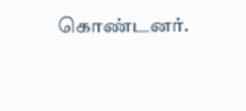கொண்டனர்.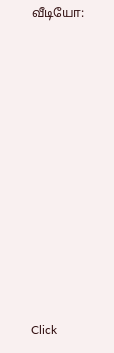வீடியோ:












Click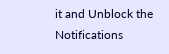it and Unblock the Notifications